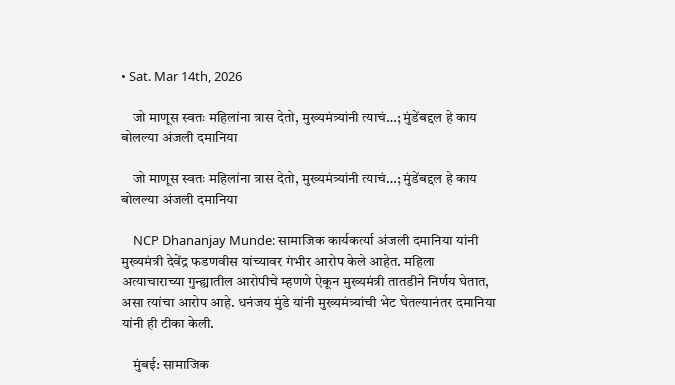• Sat. Mar 14th, 2026

    जो माणूस स्वतः महिलांना त्रास देतो, मुख्यमंत्र्यांनी त्याचं…; मुंडेंबद्दल हे काय बोलल्या अंजली दमानिया

    जो माणूस स्वतः महिलांना त्रास देतो, मुख्यमंत्र्यांनी त्याचं…; मुंडेंबद्दल हे काय बोलल्या अंजली दमानिया

    NCP Dhananjay Munde: सामाजिक कार्यकर्त्या अंजली दमानिया यांनी मुख्यमंत्री देवेंद्र फडणवीस यांच्यावर गंभीर आरोप केले आहेत. महिला अत्याचाराच्या गुन्ह्यातील आरोपीचे म्हणणे ऐकून मुख्यमंत्री तातडीने निर्णय घेतात, असा त्यांचा आरोप आहे. धनंजय मुंडे यांनी मुख्यमंत्र्यांची भेट घेतल्यानंतर दमानिया यांनी ही टीका केली.

    मुंबई: सामाजिक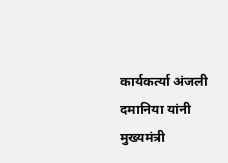कार्यकर्त्या अंजली दमानिया यांनी मुख्यमंत्री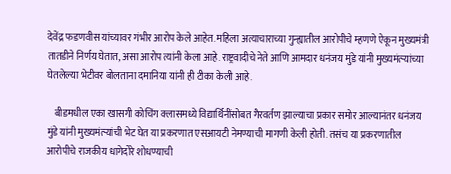देवेंद्र फडणवीस यांच्यावर गंभीर आरोप केले आहेत. महिला अत्याचाराच्या गुन्ह्यातील आरोपीचे म्हणणे ऐकून मुख्यमंत्री तातडीने निर्णय घेतात, असा आरोप त्यांनी केला आहे. राष्ट्रवादीचे नेते आणि आमदार धनंजय मुंडे यांनी मुख्यमंत्र्‍यांच्या घेतलेल्या भेटीवर बोलताना दमानिया यांनी ही टीका केली आहे.

    बीडमधील एका खासगी कोचिंग क्लासमध्ये विद्यार्थिनींसोबत गैरवर्तण झाल्याचा प्रकार समोर आल्यानंतर धनंजय मुंडे यांनी मुख्यमंत्र्‍यांची भेट घेत या प्रकरणात एसआयटी नेमण्याची मागणी केली होती. तसंच या प्रकरणातील आरोपीचे राजकीय धागेदोरे शोधण्याची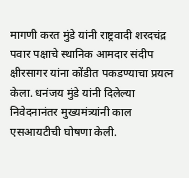मागणी करत मुंडे यांनी राष्ट्रवादी शरदचंद्र पवार पक्षाचे स्थानिक आमदार संदीप क्षीरसागर यांना कोंडीत पकडण्याचा प्रयत्न केला. धनंजय मुंडे यांनी दिलेल्या निवेदनानंतर मुख्यमंत्र्‍यांनी काल एसआयटीची घोषणा केली.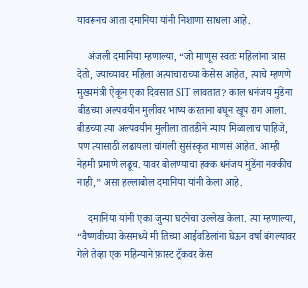यावरूनच आता दमानिया यांनी निशाणा साधला आहे.

    अंजली दमानिया म्हणाल्या, “जो माणूस स्वतः महिलांना त्रास देतो, ज्याच्यावर महिला अत्याचाराच्या केसेस आहेत, त्याचे म्हणणे मुख्यमंत्री ऐकून एका दिवसात SIT लावतात? काल धनंजय मुंडेंना बीडच्या अल्पवयीन मुलीवर भाष्य करताना बघून खूप राग आला. बीडच्या त्या अल्पवयीन मुलीला तातडीने न्याय मिळालाच पाहिजे, पण त्यासाठी लढायला चांगली सुसंस्कृत माणसं आहेत. आम्ही नेहमी प्रमाणे लढूच. यावर बोलण्याचा हक्क धनंजय मुंडेंना नक्कीच नाही,” असा हल्लाबोल दमानिया यांनी केला आहे.

    दमानिया यांनी एका जुन्या घटनेचा उल्लेख केला. त्या म्हणाल्या, “वैष्णवीच्या केसमध्ये मी तिच्या आईवडिलांना घेऊन वर्षा बंगल्यावर गेले तेव्हा एक महिन्याने फ़ास्ट ट्रॅकवर केस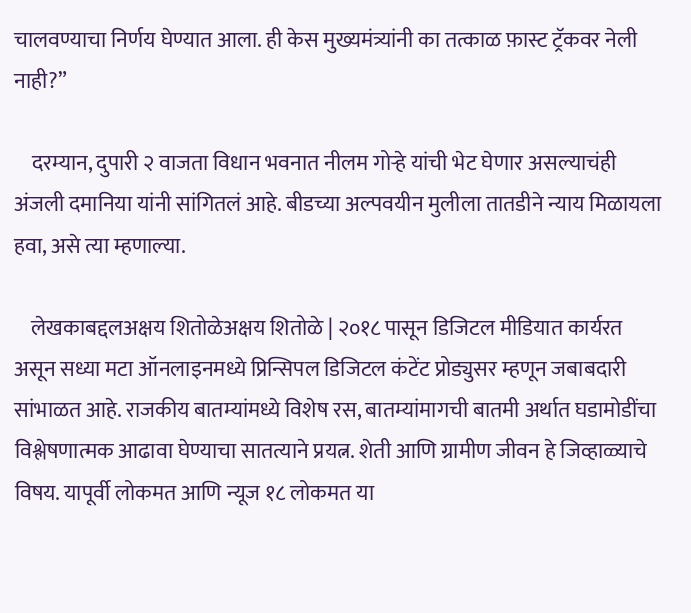चालवण्याचा निर्णय घेण्यात आला. ही केस मुख्यमंत्र्यांनी का तत्काळ फ़ास्ट ट्रॅकवर नेली नाही?”

    दरम्यान, दुपारी २ वाजता विधान भवनात नीलम गोऱ्हे यांची भेट घेणार असल्याचंही अंजली दमानिया यांनी सांगितलं आहे. बीडच्या अल्पवयीन मुलीला तातडीने न्याय मिळायला हवा, असे त्या म्हणाल्या.

    लेखकाबद्दलअक्षय शितोळेअक्षय शितोळे | २०१८ पासून डिजिटल मीडियात कार्यरत असून सध्या मटा ऑनलाइनमध्ये प्रिन्सिपल डिजिटल कंटेंट प्रोड्युसर म्हणून जबाबदारी सांभाळत आहे. राजकीय बातम्यांमध्ये विशेष रस, बातम्यांमागची बातमी अर्थात घडामोडींचा विश्लेषणात्मक आढावा घेण्याचा सातत्याने प्रयत्न. शेती आणि ग्रामीण जीवन हे जिव्हाळ्याचे विषय. यापूर्वी लोकमत आणि न्यूज १८ लोकमत या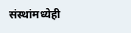संस्थांमध्येही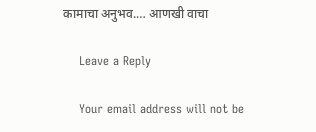कामाचा अनुभव.… आणखी वाचा

    Leave a Reply

    Your email address will not be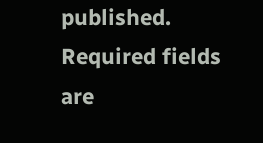published. Required fields are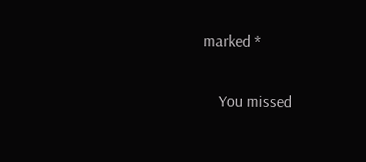marked *

    You missed